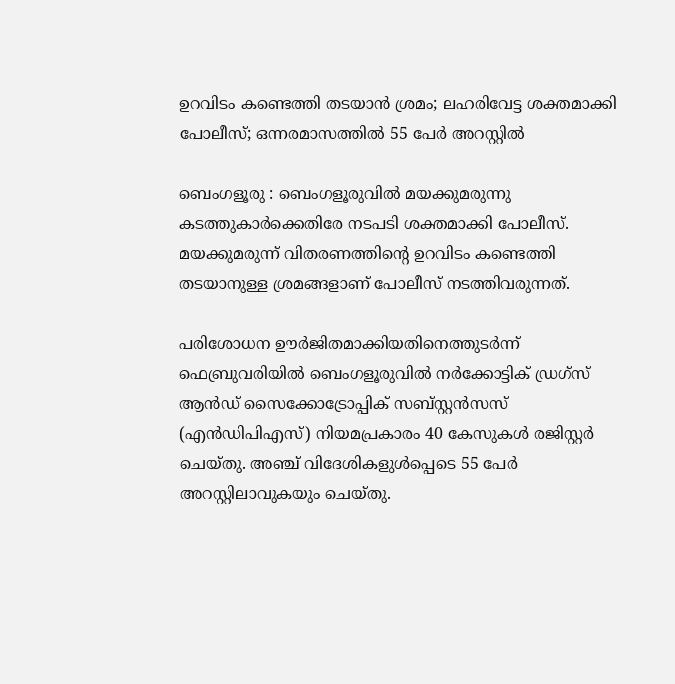ഉറവിടം കണ്ടെത്തി തടയാൻ ശ്രമം; ലഹരിവേട്ട ശക്തമാക്കി പോലീസ്; ഒന്നരമാസത്തിൽ 55 പേർ അറസ്റ്റിൽ

ബെംഗളൂരു : ബെംഗളൂരുവിൽ മയക്കുമരുന്നു കടത്തുകാർക്കെതിരേ നടപടി ശക്തമാക്കി പോലീസ്. മയക്കുമരുന്ന്‌ വിതരണത്തിന്റെ ഉറവിടം കണ്ടെത്തി തടയാനുള്ള ശ്രമങ്ങളാണ് പോലീസ് നടത്തിവരുന്നത്.

പരിശോധന ഊർജിതമാക്കിയതിനെത്തുടർന്ന് ഫെബ്രുവരിയിൽ ബെംഗളൂരുവിൽ നർക്കോട്ടിക് ഡ്രഗ്‌സ് ആൻഡ് സൈക്കോട്രോപ്പിക് സബ്സ്റ്റൻസസ് (എൻഡിപിഎസ്) നിയമപ്രകാരം 40 കേസുകൾ രജിസ്റ്റർ ചെയ്തു. അഞ്ച് വിദേശികളുൾപ്പെടെ 55 പേർ അറസ്റ്റിലാവുകയും ചെയ്തു.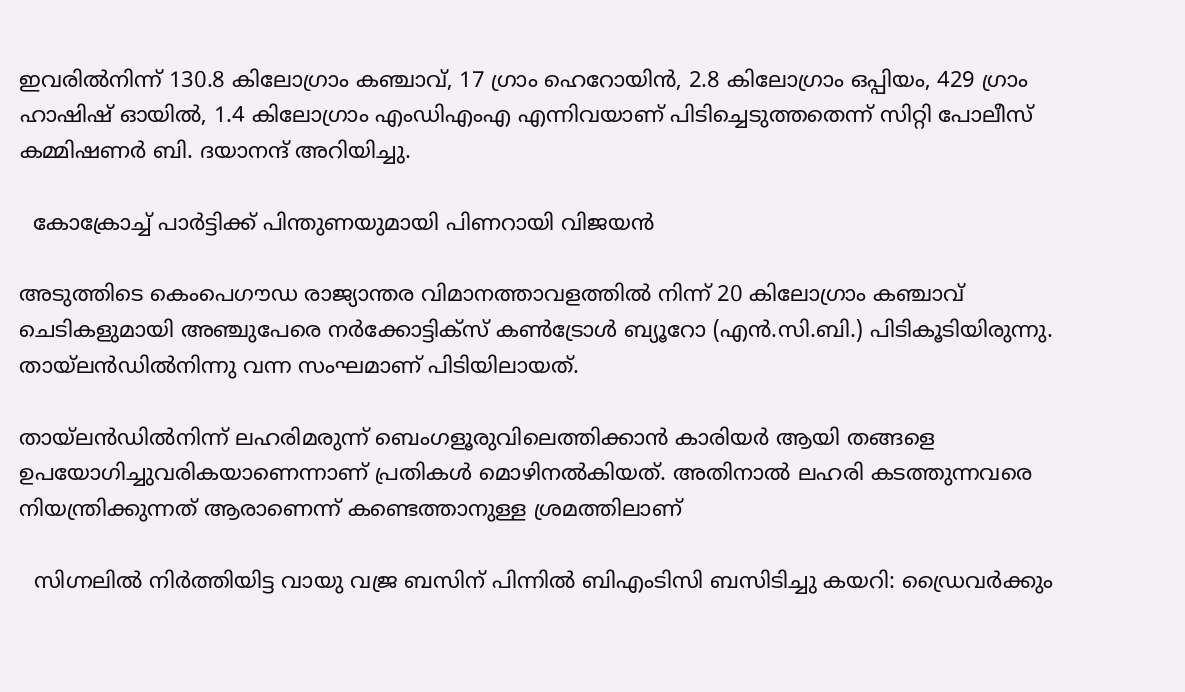ഇവരിൽനിന്ന് 130.8 കിലോഗ്രാം കഞ്ചാവ്, 17 ഗ്രാം ഹെറോയിൻ, 2.8 കിലോഗ്രാം ഒപ്പിയം, 429 ഗ്രാം ഹാഷിഷ് ഓയിൽ, 1.4 കിലോഗ്രാം എംഡിഎംഎ എന്നിവയാണ് പിടിച്ചെടുത്തതെന്ന് സിറ്റി പോലീസ് കമ്മിഷണർ ബി. ദയാനന്ദ് അറിയിച്ചു.

  കോക്രോച്ച് പാർട്ടിക്ക് പിന്തുണയുമായി പിണറായി വിജയൻ

അടുത്തിടെ കെംപെഗൗഡ രാജ്യാന്തര വിമാനത്താവളത്തിൽ നിന്ന് 20 കിലോഗ്രാം കഞ്ചാവ് ചെടികളുമായി അഞ്ചുപേരെ നർക്കോട്ടിക്സ് കൺട്രോൾ ബ്യൂറോ (എൻ.സി.ബി.) പിടികൂടിയിരുന്നു. തായ്‌ലൻഡിൽനിന്നു വന്ന സംഘമാണ് പിടിയിലായത്.

തായ്‌ലൻഡിൽനിന്ന് ലഹരിമരുന്ന് ബെംഗളൂരുവിലെത്തിക്കാൻ കാരിയർ ആയി തങ്ങളെ ഉപയോഗിച്ചുവരികയാണെന്നാണ് പ്രതികൾ മൊഴിനൽകിയത്. അതിനാൽ ലഹരി കടത്തുന്നവരെ നിയന്ത്രിക്കുന്നത് ആരാണെന്ന് കണ്ടെത്താനുള്ള ശ്രമത്തിലാണ്

  സിഗ്നലിൽ നിർത്തിയിട്ട വായു വജ്ര ബസിന് പിന്നിൽ ബിഎംടിസി ബസിടിച്ചു കയറി: ഡ്രൈവർക്കും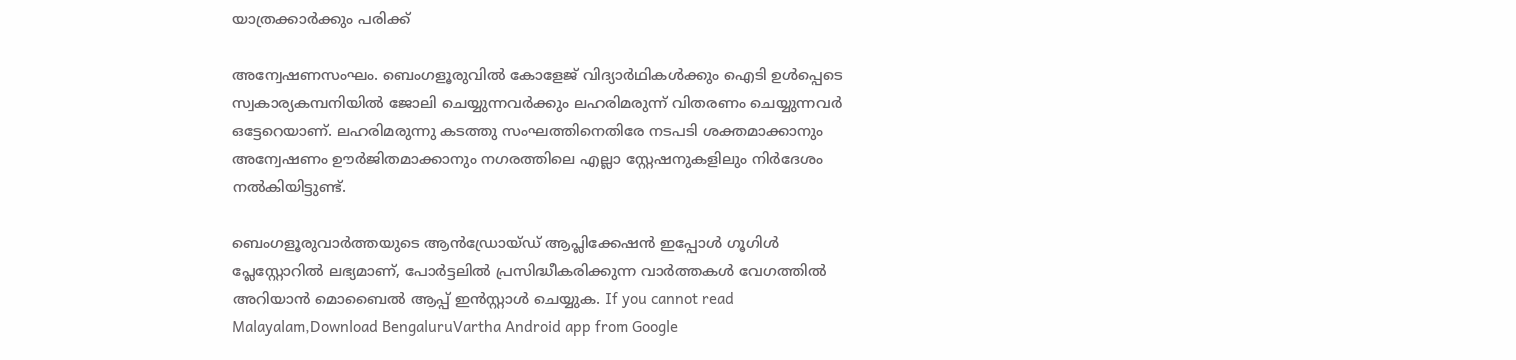യാത്രക്കാർക്കും പരിക്ക്

അന്വേഷണസംഘം. ബെംഗളൂരുവിൽ കോളേജ് വിദ്യാർഥികൾക്കും ഐടി ഉൾപ്പെടെ സ്വകാര്യകമ്പനിയിൽ ജോലി ചെയ്യുന്നവർക്കും ലഹരിമരുന്ന് വിതരണം ചെയ്യുന്നവർ ഒട്ടേറെയാണ്. ലഹരിമരുന്നു കടത്തു സംഘത്തിനെതിരേ നടപടി ശക്തമാക്കാനും അന്വേഷണം ഊർജിതമാക്കാനും നഗരത്തിലെ എല്ലാ സ്റ്റേഷനുകളിലും നിർദേശം നൽകിയിട്ടുണ്ട്.

ബെംഗളൂരുവാർത്തയുടെ ആൻഡ്രോയ്ഡ് ആപ്ലിക്കേഷൻ ഇപ്പോൾ ഗൂഗിൾ പ്ലേസ്റ്റോറിൽ ലഭ്യമാണ്, പോർട്ടലിൽ പ്രസിദ്ധീകരിക്കുന്ന വാർത്തകൾ വേഗത്തിൽ അറിയാൻ മൊബൈൽ ആപ്പ് ഇൻസ്റ്റാൾ ചെയ്യുക. If you cannot read Malayalam,Download BengaluruVartha Android app from Google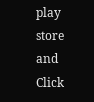play store and Click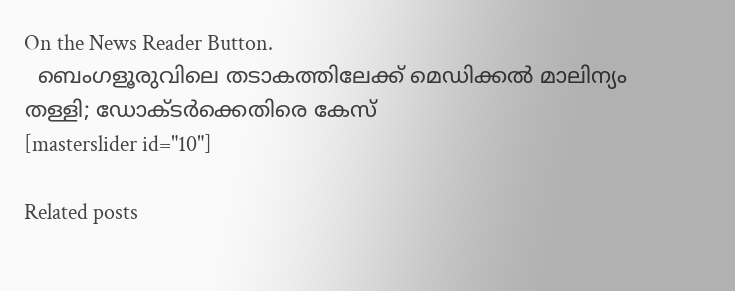On the News Reader Button.
  ബെംഗളൂരുവിലെ തടാകത്തിലേക്ക് മെഡിക്കൽ മാലിന്യം തള്ളി; ഡോക്ടർക്കെതിരെ കേസ്
[masterslider id="10"]

Related posts